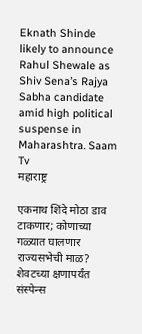Eknath Shinde likely to announce Rahul Shewale as Shiv Sena’s Rajya Sabha candidate amid high political suspense in Maharashtra. Saam Tv
महाराष्ट्र

एकनाथ शिंदे मोठा डाव टाकणार; कोणाच्या गळ्यात घालणार राज्यसभेची माळ? शेवटच्या क्षणापर्यंत संस्पेन्स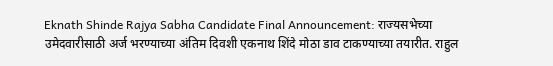Eknath Shinde Rajya Sabha Candidate Final Announcement: राज्यसभेच्या उमेदवारीसाठी अर्ज भरण्याच्या अंतिम दिवशी एकनाथ शिंदे मोठा डाव टाकण्याच्या तयारीत. राहुल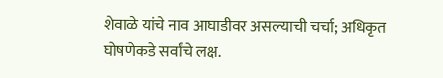शेवाळे यांचे नाव आघाडीवर असल्याची चर्चा; अधिकृत घोषणेकडे सर्वांचे लक्ष.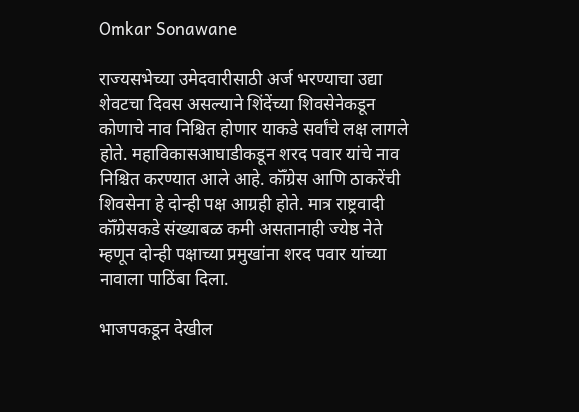Omkar Sonawane

राज्यसभेच्या उमेदवारीसाठी अर्ज भरण्याचा उद्या शेवटचा दिवस असल्याने शिंदेंच्या शिवसेनेकडून कोणाचे नाव निश्चित होणार याकडे सर्वांचे लक्ष लागले होते. महाविकासआघाडीकडून शरद पवार यांचे नाव निश्चित करण्यात आले आहे. कॉँग्रेस आणि ठाकरेंची शिवसेना हे दोन्ही पक्ष आग्रही होते. मात्र राष्ट्रवादी कॉँग्रेसकडे संख्याबळ कमी असतानाही ज्येष्ठ नेते म्हणून दोन्ही पक्षाच्या प्रमुखांना शरद पवार यांच्या नावाला पाठिंबा दिला.

भाजपकडून देखील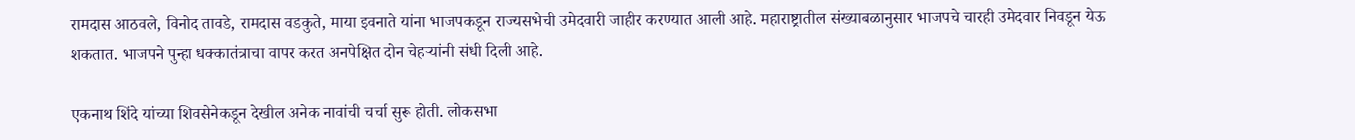रामदास आठवले, विनोद तावडे, रामदास वडकुते, माया इवनाते यांना भाजपकडून राज्यसभेची उमेदवारी जाहीर करण्यात आली आहे. महाराष्ट्रातील संख्याबळानुसार भाजपचे चारही उमेदवार निवडून येऊ शकतात. भाजपने पुन्हा धक्कातंत्राचा वापर करत अनपेक्षित दोन चेहऱ्यांनी संधी दिली आहे.

एकनाथ शिंदे यांच्या शिवसेनेकडून देखील अनेक नावांची चर्चा सुरू होती. लोकसभा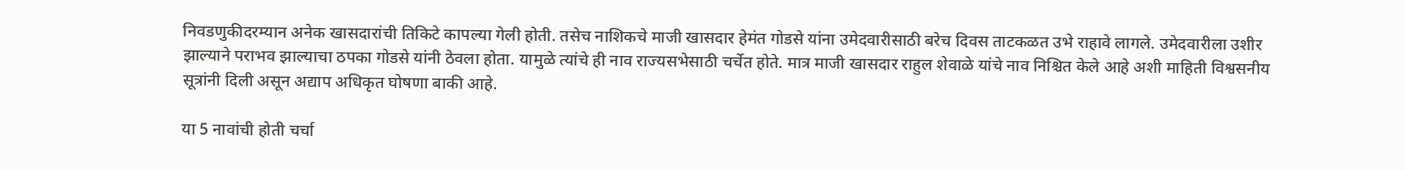निवडणुकीदरम्यान अनेक खासदारांची तिकिटे कापल्या गेली होती. तसेच नाशिकचे माजी खासदार हेमंत गोडसे यांना उमेदवारीसाठी बरेच दिवस ताटकळत उभे राहावे लागले. उमेदवारीला उशीर झाल्याने पराभव झाल्याचा ठपका गोडसे यांनी ठेवला होता. यामुळे त्यांचे ही नाव राज्यसभेसाठी चर्चेत होते. मात्र माजी खासदार राहुल शेवाळे यांचे नाव निश्चित केले आहे अशी माहिती विश्वसनीय सूत्रांनी दिली असून अद्याप अधिकृत घोषणा बाकी आहे.

या 5 नावांची होती चर्चा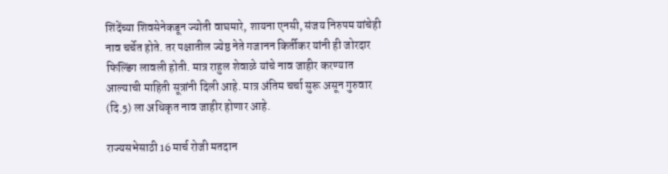शिंदेंच्या शिवसेनेकडून ज्योती वाघमारे, शायना एनसी, संजय निरुपम यांचेही नाव चर्चेत होते. तर पक्षातील ज्येष्ठ नेते गजानन किर्तीकर यांनी ही जोरदार फिल्डिंग लावली होती. मात्र राहुल शेवाळे यांचे नाव जाहीर करण्यात आल्याची माहिती सूत्रांनी दिली आहे. मात्र अंतिम चर्चा सुरू असून गुरुवार (दि.5) ला अधिकृत नाव जाहीर होणार आहे.

राज्यसभेसाठी 16 मार्च रोजी मतदान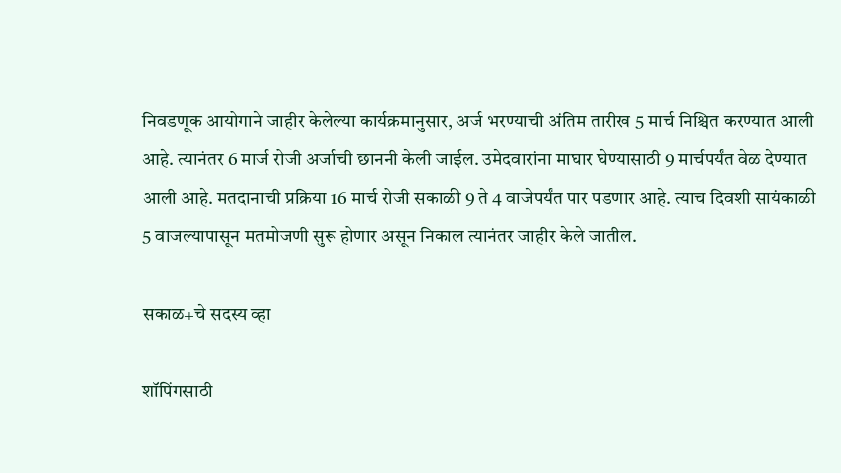निवडणूक आयोगाने जाहीर केलेल्या कार्यक्रमानुसार, अर्ज भरण्याची अंतिम तारीख 5 मार्च निश्चित करण्यात आली आहे. त्यानंतर 6 मार्ज रोजी अर्जाची छाननी केली जाईल. उमेदवारांना माघार घेण्यासाठी 9 मार्चपर्यंत वेळ देण्यात आली आहे. मतदानाची प्रक्रिया 16 मार्च रोजी सकाळी 9 ते 4 वाजेपर्यंत पार पडणार आहे. त्याच दिवशी सायंकाळी 5 वाजल्यापासून मतमोजणी सुरू होणार असून निकाल त्यानंतर जाहीर केले जातील.

सकाळ+चे सदस्य व्हा

शॉपिंगसाठी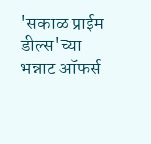'सकाळ प्राईम डील्स'च्या भन्नाट ऑफर्स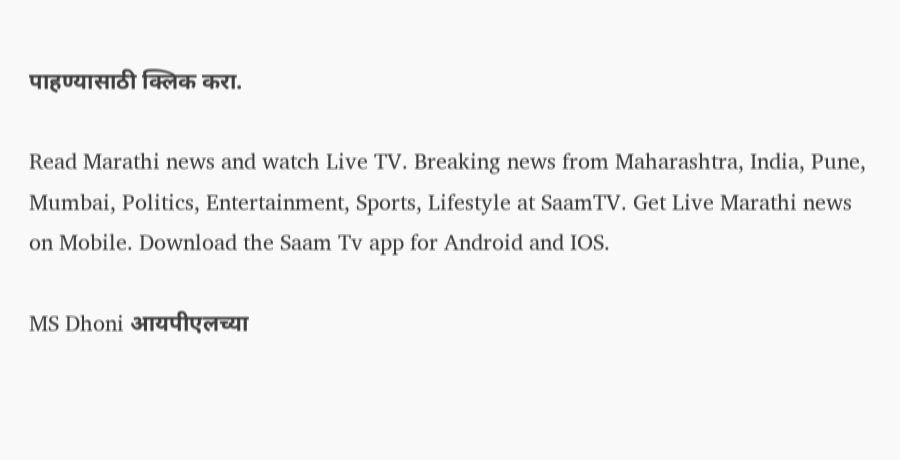पाहण्यासाठी क्लिक करा.

Read Marathi news and watch Live TV. Breaking news from Maharashtra, India, Pune, Mumbai, Politics, Entertainment, Sports, Lifestyle at SaamTV. Get Live Marathi news on Mobile. Download the Saam Tv app for Android and IOS.

MS Dhoni आयपीएलच्या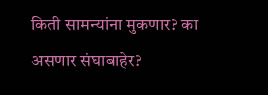किती सामन्यांना मुकणार? का असणार संघाबाहेर?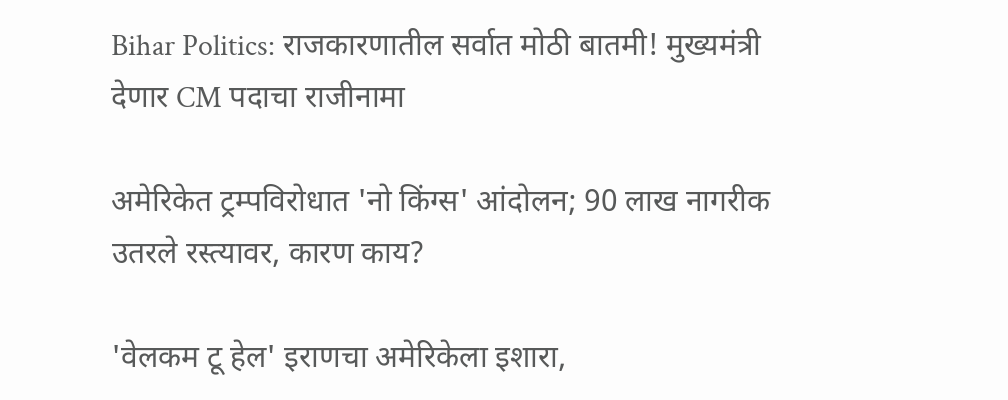Bihar Politics: राजकारणातील सर्वात मोठी बातमी! मुख्यमंत्री देणार CM पदाचा राजीनामा

अमेरिकेत ट्रम्पविरोधात 'नो किंग्स' आंदोलन; 90 लाख नागरीक उतरले रस्त्यावर, कारण काय?

'वेलकम टू हेल' इराणचा अमेरिकेला इशारा,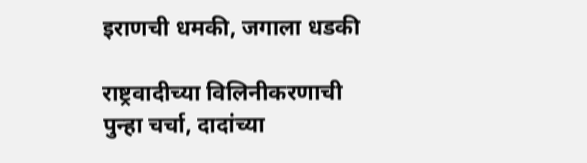इराणची धमकी, जगाला धडकी

राष्ट्रवादीच्या विलिनीकरणाची पुन्हा चर्चा, दादांच्या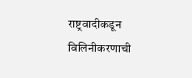राष्ट्रवादीकडून विलिनीकरणाची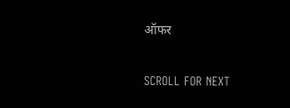ऑफर

SCROLL FOR NEXT